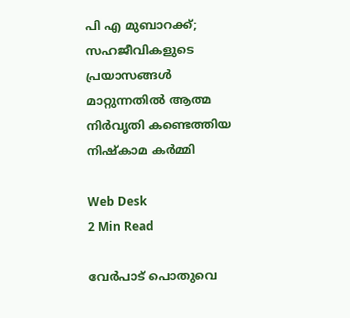പി എ മുബാറക്ക്; സഹജീവികളുടെ പ്രയാസങ്ങള്‍ മാറ്റുന്നതില്‍ ആത്മ നിര്‍വൃതി കണ്ടെത്തിയ നിഷ്‌കാമ കര്‍മ്മി

Web Desk
2 Min Read

വേര്‍പാട് പൊതുവെ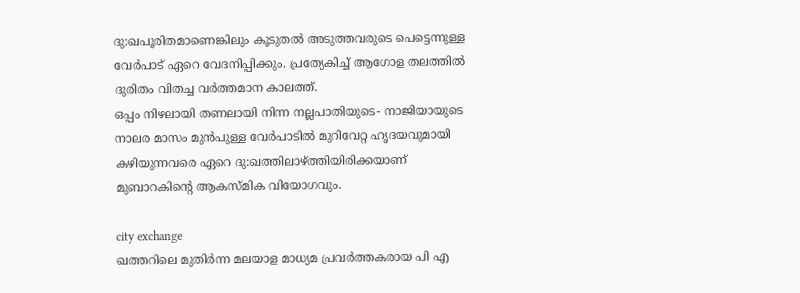ദു:ഖപൂരിതമാണെങ്കിലും കൂടുതല്‍ അടുത്തവരുടെ പെട്ടെന്നുള്ള വേര്‍പാട് ഏറെ വേദനിപ്പിക്കും. പ്രത്യേകിച്ച് ആഗോള തലത്തില്‍ ദുരിതം വിതച്ച വര്‍ത്തമാന കാലത്ത്.
ഒപ്പം നിഴലായി തണലായി നിന്ന നല്ലപാതിയുടെ- നാജിയായുടെ നാലര മാസം മുന്‍പുള്ള വേര്‍പാടില്‍ മുറിവേറ്റ ഹൃദയവുമായി കഴിയുന്നവരെ ഏറെ ദു:ഖത്തിലാഴ്ത്തിയിരിക്കയാണ് മുബാറകിന്റെ ആകസ്മിക വിയോഗവും.

city exchange
ഖത്തറിലെ മുതിര്‍ന്ന മലയാള മാധ്യമ പ്രവര്‍ത്തകരായ പി എ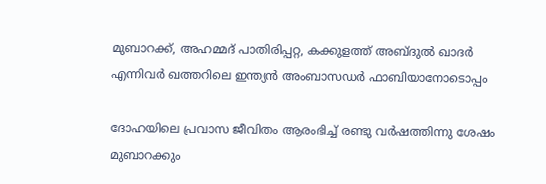മുബാറക്ക്, അഹമ്മദ് പാതിരിപ്പറ്റ, കക്കുളത്ത് അബ്ദുല്‍ ഖാദര്‍ എന്നിവര്‍ ഖത്തറിലെ ഇന്ത്യന്‍ അംബാസഡര്‍ ഫാബിയാനോടൊപ്പം

ദോഹയിലെ പ്രവാസ ജീവിതം ആരംഭിച്ച് രണ്ടു വര്‍ഷത്തിന്നു ശേഷം മുബാറക്കും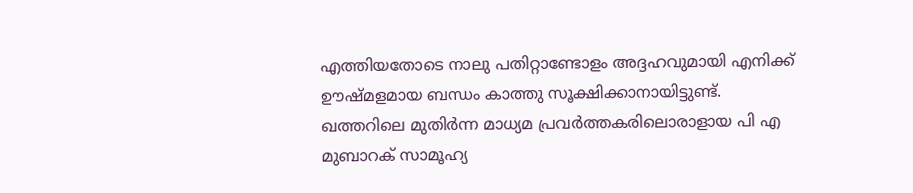എത്തിയതോടെ നാലു പതിറ്റാണ്ടോളം അദ്ദഹവുമായി എനിക്ക് ഊഷ്മളമായ ബന്ധം കാത്തു സൂക്ഷിക്കാനായിട്ടുണ്ട്.
ഖത്തറിലെ മുതിര്‍ന്ന മാധ്യമ പ്രവര്‍ത്തകരിലൊരാളായ പി എ മുബാറക് സാമൂഹ്യ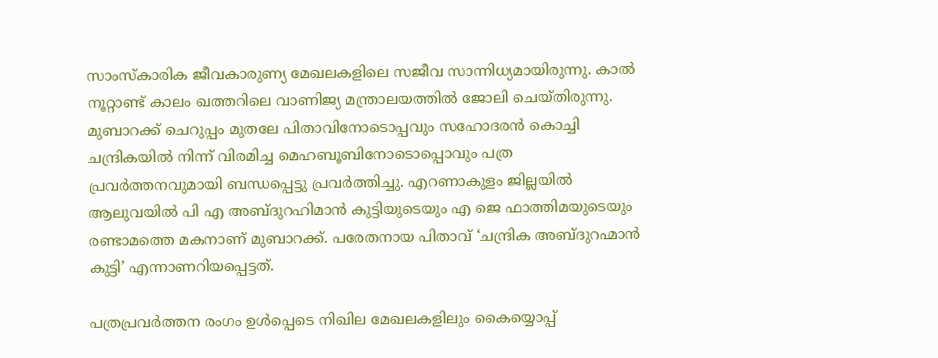സാംസ്‌കാരിക ജീവകാരുണ്യ മേഖലകളിലെ സജീവ സാന്നിധ്യമായിരുന്നു. കാല്‍ നൂറ്റാണ്ട് കാലം ഖത്തറിലെ വാണിജ്യ മന്ത്രാലയത്തില്‍ ജോലി ചെയ്തിരുന്നു. മുബാറക്ക് ചെറുപ്പം മുതലേ പിതാവിനോടൊപ്പവും സഹോദരന്‍ കൊച്ചി ചന്ദ്രികയില്‍ നിന്ന് വിരമിച്ച മെഹബൂബിനോടൊപ്പൊവും പത്ര പ്രവര്‍ത്തനവുമായി ബന്ധപ്പെട്ടു പ്രവര്‍ത്തിച്ചു. എറണാകുളം ജില്ലയില്‍ ആലുവയില്‍ പി എ അബ്ദുറഹിമാന്‍ കുട്ടിയുടെയും എ ജെ ഫാത്തിമയുടെയും രണ്ടാമത്തെ മകനാണ് മുബാറക്ക്. പരേതനായ പിതാവ് ‘ചന്ദ്രിക അബ്ദുറഹ്മാന്‍ കുട്ടി’ എന്നാണറിയപ്പെട്ടത്.

പത്രപ്രവര്‍ത്തന രംഗം ഉള്‍പ്പെടെ നിഖില മേഖലകളിലും കൈയ്യൊപ്പ്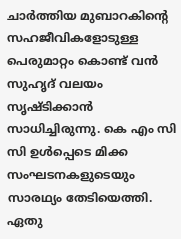ചാര്‍ത്തിയ മുബാറകിന്റെ സഹജീവികളോടുള്ള പെരുമാറ്റം കൊണ്ട് വന്‍ സുഹൃദ് വലയം സൃഷ്ടിക്കാന്‍ സാധിച്ചിരുന്നു. കെ എം സി സി ഉള്‍പ്പെടെ മിക്ക സംഘടനകളുടെയും സാരഥ്യം തേടിയെത്തി. ഏതു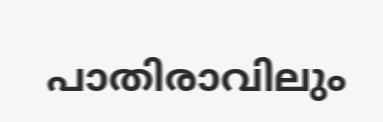പാതിരാവിലും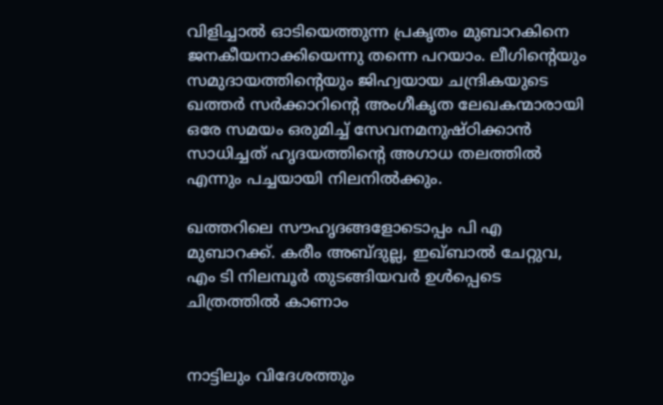വിളിച്ചാല്‍ ഓടിയെത്തുന്ന പ്രകൃതം മുബാറകിനെ ജനകീയനാക്കിയെന്നു തന്നെ പറയാം. ലീഗിന്റെയും സമുദായത്തിന്റെയും ജിഹ്വയായ ചന്ദ്രികയുടെ ഖത്തര്‍ സര്‍ക്കാറിന്റെ അംഗീകൃത ലേഖകന്മാരായി ഒരേ സമയം ഒരുമിച്ച് സേവനമനുഷ്ഠിക്കാന്‍ സാധിച്ചത് ഹൃദയത്തിന്റെ അഗാധ തലത്തില്‍ എന്നും പച്ചയായി നിലനില്‍ക്കും.

ഖത്തറിലെ സൗഹൃദങ്ങളോടൊപ്പം പി എ മുബാറക്ക്. കരീം അബ്ദുല്ല, ഇഖ്ബാല്‍ ചേറ്റുവ, എം ടി നിലമ്പൂര്‍ തുടങ്ങിയവര്‍ ഉള്‍പ്പെടെ ചിത്രത്തില്‍ കാണാം


നാട്ടിലും വിദേശത്തും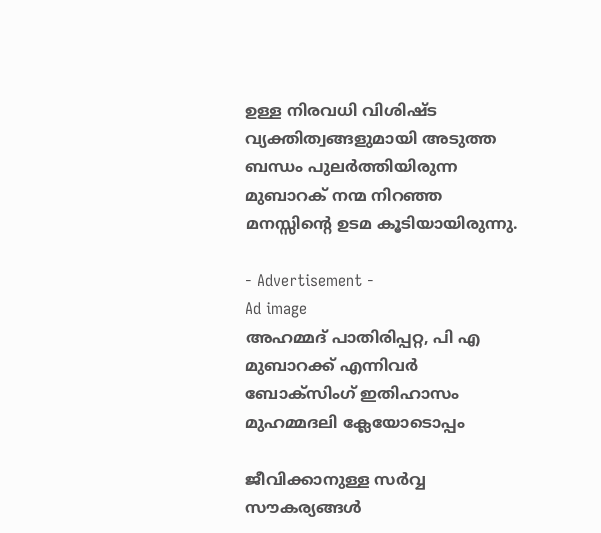ഉള്ള നിരവധി വിശിഷ്ട വ്യക്തിത്വങ്ങളുമായി അടുത്ത ബന്ധം പുലര്‍ത്തിയിരുന്ന മുബാറക് നന്മ നിറഞ്ഞ മനസ്സിന്റെ ഉടമ കൂടിയായിരുന്നു.

- Advertisement -
Ad image
അഹമ്മദ് പാതിരിപ്പറ്റ, പി എ മുബാറക്ക് എന്നിവര്‍ ബോക്‌സിംഗ് ഇതിഹാസം മുഹമ്മദലി ക്ലേയോടൊപ്പം

ജീവിക്കാനുള്ള സര്‍വ്വ സൗകര്യങ്ങള്‍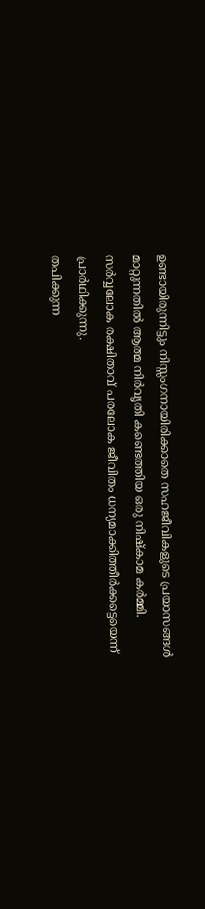ഉണ്ടായിരുന്നിട്ടും നിസ്സംഗനായിരിക്കാതെ സഹജീവികളുടെ പ്രയാസങ്ങള്‍ മാറ്റുന്നതില്‍ ആത്മ നിര്‍വൃതി കണ്ടെത്തിയ ഒരു നിഷ്‌കാമ കര്‍മ്മി.
സര്‍വ്വലോക രക്ഷിതാവ് പരലോക ജീവിതം ധന്യമാക്കിത്തീര്‍ക്കട്ടെയെന്ന് പ്രാര്‍ഥിക്കുന്നു.
തപിക്കുന്ന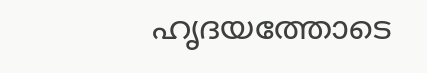ഹൃദയത്തോടെ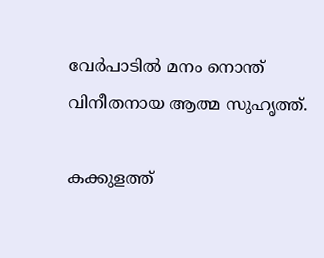വേര്‍പാടില്‍ മനം നൊന്ത് വിനീതനായ ആത്മ സുഹൃത്ത്.

കക്കുളത്ത്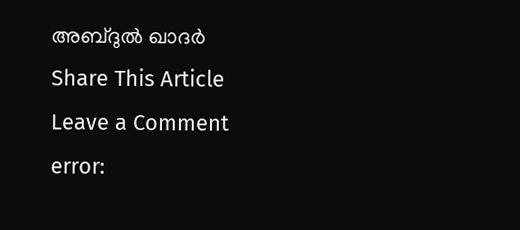അബ്ദുല്‍ ഖാദര്‍
Share This Article
Leave a Comment
error: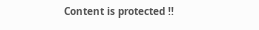Content is protected !!